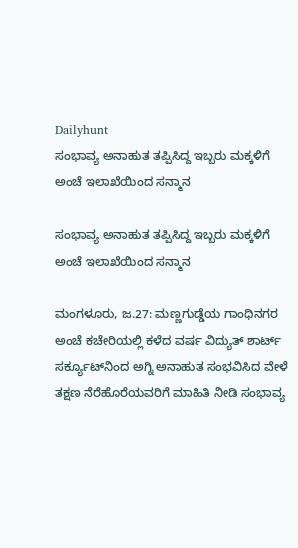Dailyhunt
ಸಂಭಾವ್ಯ ಅನಾಹುತ ತಪ್ಪಿಸಿದ್ದ ಇಬ್ಬರು ಮಕ್ಕಳಿಗೆ ಅಂಚೆ ಇಲಾಖೆಯಿಂದ ಸನ್ಮಾನ

ಸಂಭಾವ್ಯ ಅನಾಹುತ ತಪ್ಪಿಸಿದ್ದ ಇಬ್ಬರು ಮಕ್ಕಳಿಗೆ ಅಂಚೆ ಇಲಾಖೆಯಿಂದ ಸನ್ಮಾನ

ಮಂಗಳೂರು, ಜ.27: ಮಣ್ಣಗುಡ್ಡೆಯ ಗಾಂಧಿನಗರ ಅಂಚೆ ಕಚೇರಿಯಲ್ಲಿ ಕಳೆದ ವರ್ಷ ವಿದ್ಯುತ್ ಶಾರ್ಟ್ ಸರ್ಕ್ಯೂಟ್‌ನಿಂದ ಅಗ್ನಿ ಅನಾಹುತ ಸಂಭವಿಸಿದ ವೇಳೆ ತಕ್ಷಣ ನೆರೆಹೊರೆಯವರಿಗೆ ಮಾಹಿತಿ ನೀಡಿ ಸಂಭಾವ್ಯ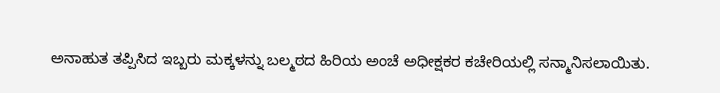ಅನಾಹುತ ತಪ್ಪಿಸಿದ ಇಬ್ಬರು ಮಕ್ಕಳನ್ನು ಬಲ್ಮಠದ ಹಿರಿಯ ಅಂಚೆ ಅಧೀಕ್ಷಕರ ಕಚೇರಿಯಲ್ಲಿ ಸನ್ಮಾನಿಸಲಾಯಿತು.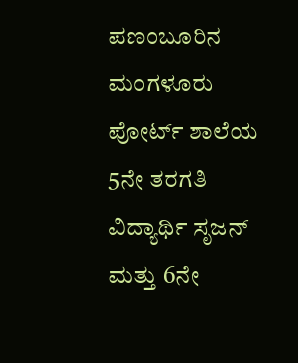ಪಣಂಬೂರಿನ ಮಂಗಳೂರು ಪೋರ್ಟ್ ಶಾಲೆಯ 5ನೇ ತರಗತಿ ವಿದ್ಯಾರ್ಥಿ ಸೃಜನ್ ಮತ್ತು 6ನೇ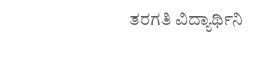ತರಗತಿ ವಿದ್ಯಾರ್ಥಿನಿ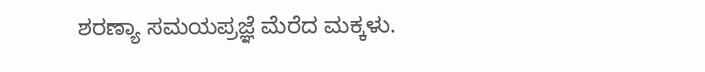ಶರಣ್ಯಾ ಸಮಯಪ್ರಜ್ಞೆ ಮೆರೆದ ಮಕ್ಕಳು.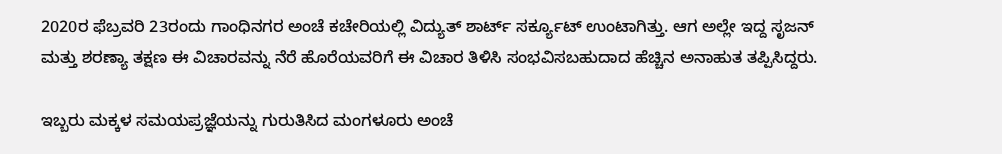2020ರ ಫೆಬ್ರವರಿ 23ರಂದು ಗಾಂಧಿನಗರ ಅಂಚೆ ಕಚೇರಿಯಲ್ಲಿ ವಿದ್ಯುತ್ ಶಾರ್ಟ್ ಸರ್ಕ್ಯೂಟ್ ಉಂಟಾಗಿತ್ತು. ಆಗ ಅಲ್ಲೇ ಇದ್ದ ಸೃಜನ್ ಮತ್ತು ಶರಣ್ಯಾ ತಕ್ಷಣ ಈ ವಿಚಾರವನ್ನು ನೆರೆ ಹೊರೆಯವರಿಗೆ ಈ ವಿಚಾರ ತಿಳಿಸಿ ಸಂಭವಿಸಬಹುದಾದ ಹೆಚ್ಚಿನ ಅನಾಹುತ ತಪ್ಪಿಸಿದ್ದರು.

ಇಬ್ಬರು ಮಕ್ಕಳ ಸಮಯಪ್ರಜ್ಞೆಯನ್ನು ಗುರುತಿಸಿದ ಮಂಗಳೂರು ಅಂಚೆ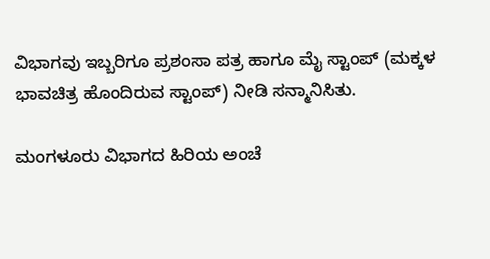ವಿಭಾಗವು ಇಬ್ಬರಿಗೂ ಪ್ರಶಂಸಾ ಪತ್ರ ಹಾಗೂ ಮೈ ಸ್ಟಾಂಪ್ (ಮಕ್ಕಳ ಭಾವಚಿತ್ರ ಹೊಂದಿರುವ ಸ್ಟಾಂಪ್) ನೀಡಿ ಸನ್ಮಾನಿಸಿತು.

ಮಂಗಳೂರು ವಿಭಾಗದ ಹಿರಿಯ ಅಂಚೆ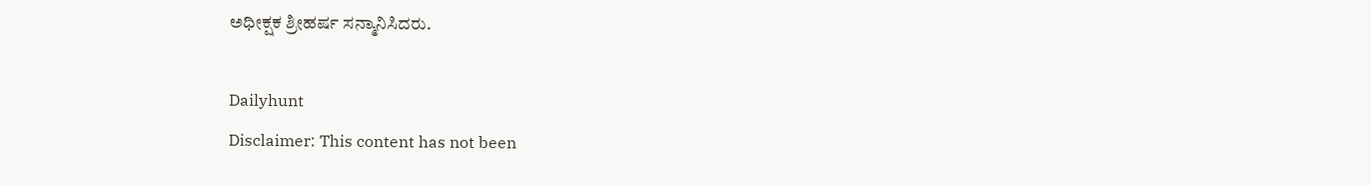ಅಧೀಕ್ಷಕ ಶ್ರೀಹರ್ಷ ಸನ್ಮಾನಿಸಿದರು.

Dailyhunt
Disclaimer: This content has not been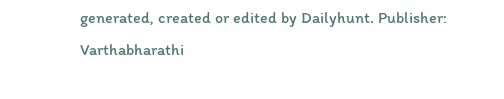generated, created or edited by Dailyhunt. Publisher: Varthabharathi